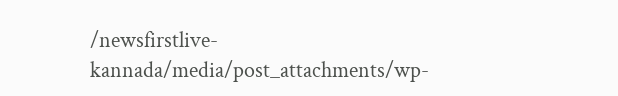/newsfirstlive-kannada/media/post_attachments/wp-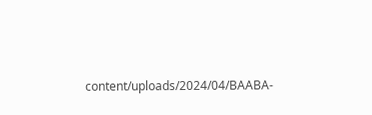content/uploads/2024/04/BAABA-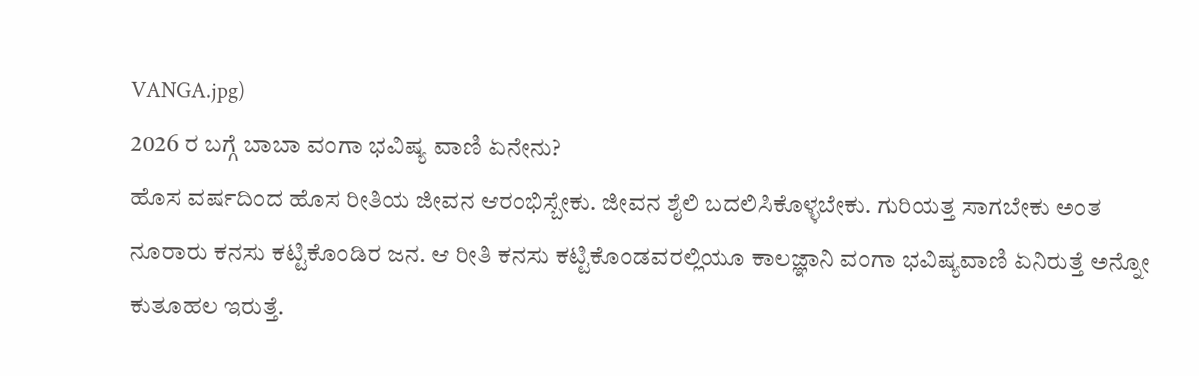VANGA.jpg)
2026 ರ ಬಗ್ಗೆ ಬಾಬಾ ವಂಗಾ ಭವಿಷ್ಯ ವಾಣಿ ಏನೇನು?
ಹೊಸ ವರ್ಷದಿಂದ ಹೊಸ ರೀತಿಯ ಜೀವನ ಆರಂಭಿಸ್ಬೇಕು. ಜೀವನ ಶೈಲಿ ಬದಲಿಸಿಕೊಳ್ಳಬೇಕು. ಗುರಿಯತ್ತ ಸಾಗಬೇಕು ಅಂತ ನೂರಾರು ಕನಸು ಕಟ್ಟಿಕೊಂಡಿರ ಜನ. ಆ ರೀತಿ ಕನಸು ಕಟ್ಟಿಕೊಂಡವರಲ್ಲಿಯೂ ಕಾಲಜ್ಞಾನಿ ವಂಗಾ ಭವಿಷ್ಯವಾಣಿ ಏನಿರುತ್ತೆ ಅನ್ನೋ ಕುತೂಹಲ ಇರುತ್ತೆ.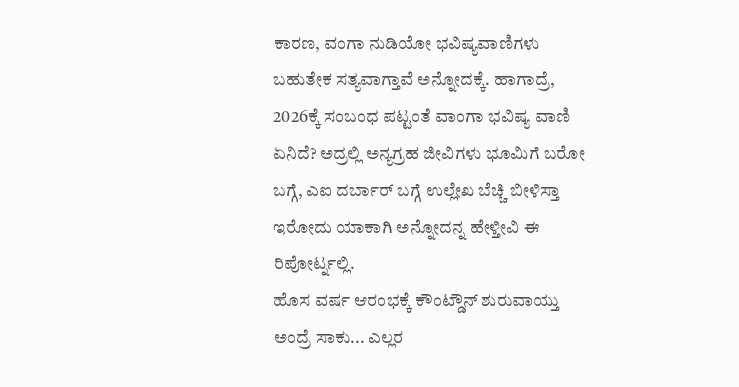ಕಾರಣ, ವಂಗಾ ನುಡಿಯೋ ಭವಿಷ್ಯವಾಣಿಗಳು ಬಹುತೇಕ ಸತ್ಯವಾಗ್ತಾವೆ ಅನ್ನೋದಕ್ಕೆ. ಹಾಗಾದ್ರೆ, 2026ಕ್ಕೆ ಸಂಬಂಧ ಪಟ್ಟಂತೆ ವಾಂಗಾ ಭವಿಷ್ಯ ವಾಣಿ ಏನಿದೆ? ಅದ್ರಲ್ಲಿ ಅನ್ಯಗ್ರಹ ಜೀವಿಗಳು ಭೂಮಿಗೆ ಬರೋ ಬಗ್ಗೆ, ಎಐ ದರ್ಬಾರ್ ಬಗ್ಗೆ ಉಲ್ಲೇಖ ಬೆಚ್ಚಿ ಬೀಳಿಸ್ತಾ ಇರೋದು ಯಾಕಾಗಿ ಅನ್ನೋದನ್ನ ಹೇಳ್ತೀವಿ ಈ ರಿಪೋರ್ಟ್ನಲ್ಲಿ.
ಹೊಸ ವರ್ಷ ಆರಂಭಕ್ಕೆ ಕೌಂಟ್ಡೌನ್ ಶುರುವಾಯ್ತು ಅಂದ್ರೆ ಸಾಕು... ಎಲ್ಲರ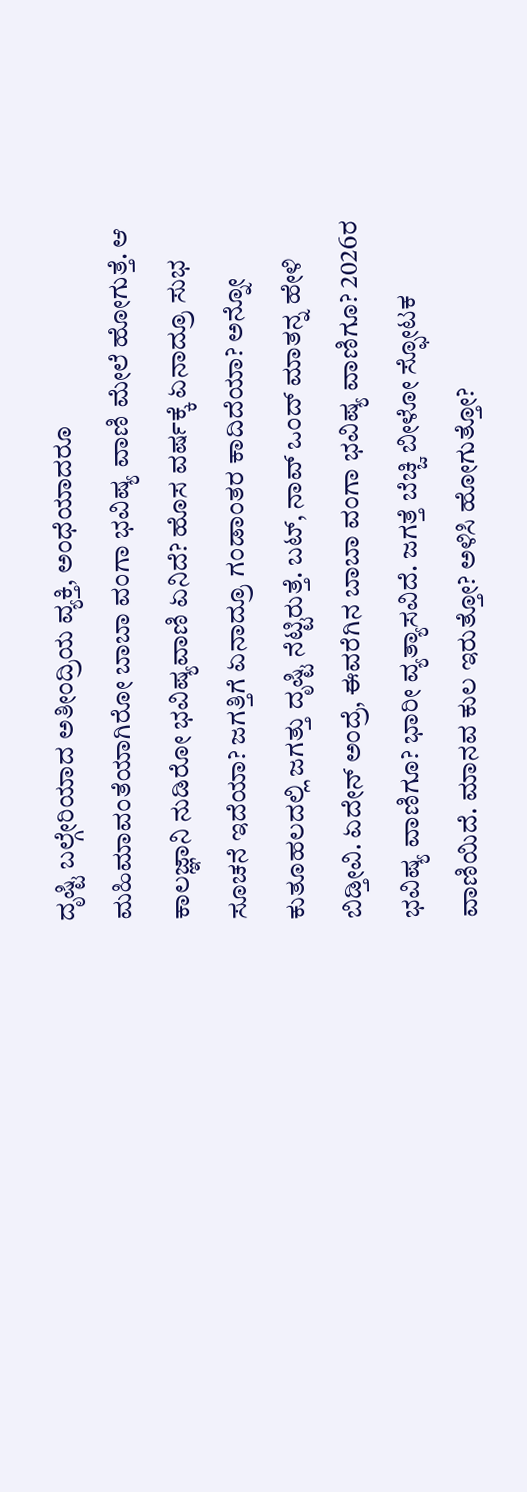ದೃಷ್ಟಿ ಬಲ್ಗೇರಿಯಾದ ಅತೀಂದ್ರಿಯ ವ್ಯಕ್ತಿ, ಅಂಧೆಯಾದರೂ ಮಹಿಮಾವಂತೆಯಾಗಿರೋ ಬಾಬಾ ವಂಗಾ ಭವಿಷ್ಯ ವಾಣಿ ಮೇಲೆ ಹೋಗುತ್ತೆ. ಆ ಕಾಲಜ್ಞಾನಿ ನುಡಿರೋ ಭವಿಷ್ಯವಾಣಿ ಏನಿದೆ? ಹೊಸ ವರ್ಷಕ್ಕೆ ಏನಾದ್ರೂ ಸುಭ ಸೂಚನೆ ಇದೆಯಾ? ಜಗತ್ತಿಗೆ ಏನಾದ್ರೂ ಗಂಡಾಂತರ ಕಾದಿದೆಯಾ? ಅನ್ನೋ ಕುತೂಹಲದಲ್ಲಿ ಜಗತ್ತು ದೃಷ್ಟಿ ನೆಟ್ಟಿರುತ್ತೆ. ಬಟ್, ನಾವ್ ಒಂದ್ ಮಾತನ್ನ ಹೇಳಿ ಬಿಡ್ತೀವಿ. ಏದೇನ್ ಅಂದ್ರೆ, ಈವರೆಗಿನ ಬಾಬಾ ವಂಗಾ ಭವಿಷ್ಯ ವಾಣಿಗೂ? 2026ರ ಭವಿಷ್ಯ ವಾಣಿಗೂ? ಭಾರೀ ವ್ಯತ್ಯಾಸವಿದೆ. ಜಗತ್ತೆ ಬೆಚ್ಚಿ ಬೀಳೋ ಸ್ಫೋಟಕ ವಾಣಿಯಿದೆ. ಮಾನವ ಕುಲ ಇರುತ್ತೋ? ಅಳಿಸಿ ಹೋಗುತ್ತೋ?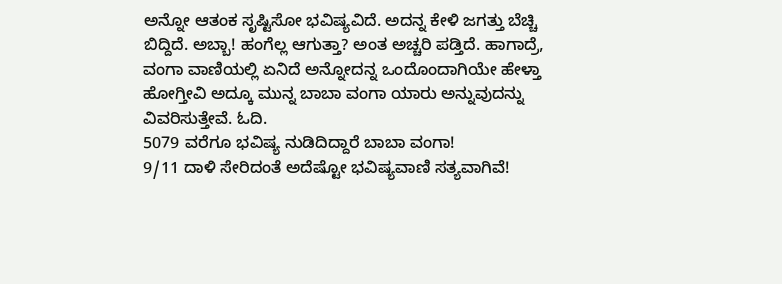ಅನ್ನೋ ಆತಂಕ ಸೃಷ್ಟಿಸೋ ಭವಿಷ್ಯವಿದೆ. ಅದನ್ನ ಕೇಳಿ ಜಗತ್ತು ಬೆಚ್ಚಿ ಬಿದ್ದಿದೆ. ಅಬ್ಬಾ! ಹಂಗೆಲ್ಲ ಆಗುತ್ತಾ? ಅಂತ ಅಚ್ಚರಿ ಪಡ್ತಿದೆ. ಹಾಗಾದ್ರೆ, ವಂಗಾ ವಾಣಿಯಲ್ಲಿ ಏನಿದೆ ಅನ್ನೋದನ್ನ ಒಂದೊಂದಾಗಿಯೇ ಹೇಳ್ತಾ ಹೋಗ್ತೀವಿ ಅದ್ಕೂ ಮುನ್ನ ಬಾಬಾ ವಂಗಾ ಯಾರು ಅನ್ನುವುದನ್ನು ವಿವರಿಸುತ್ತೇವೆ. ಓದಿ.
5079 ವರೆಗೂ ಭವಿಷ್ಯ ನುಡಿದಿದ್ದಾರೆ ಬಾಬಾ ವಂಗಾ!
9/11 ದಾಳಿ ಸೇರಿದಂತೆ ಅದೆಷ್ಟೋ ಭವಿಷ್ಯವಾಣಿ ಸತ್ಯವಾಗಿವೆ!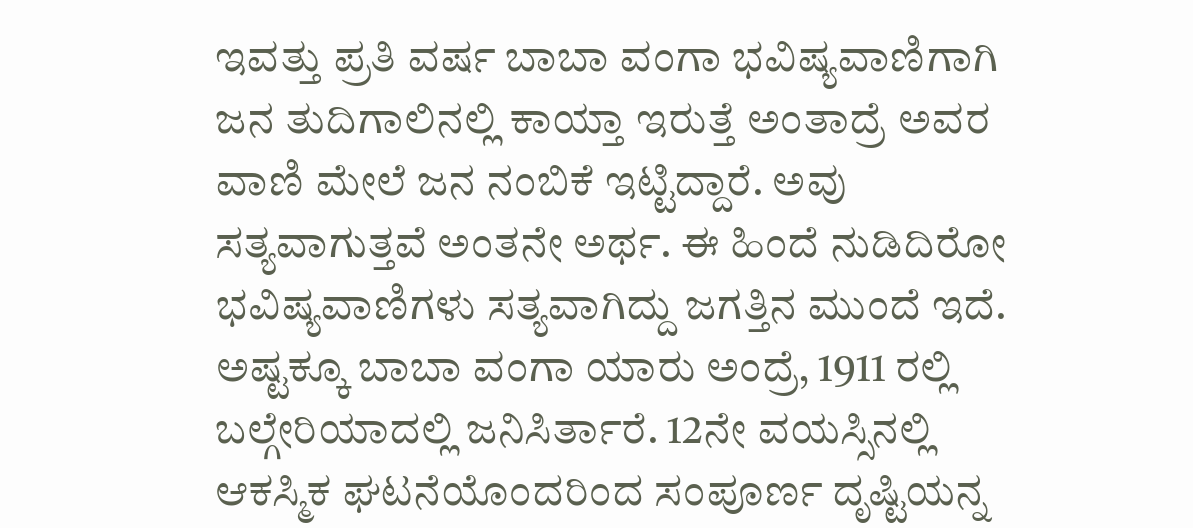ಇವತ್ತು ಪ್ರತಿ ವರ್ಷ ಬಾಬಾ ವಂಗಾ ಭವಿಷ್ಯವಾಣಿಗಾಗಿ ಜನ ತುದಿಗಾಲಿನಲ್ಲಿ ಕಾಯ್ತಾ ಇರುತ್ತೆ ಅಂತಾದ್ರೆ ಅವರ ವಾಣಿ ಮೇಲೆ ಜನ ನಂಬಿಕೆ ಇಟ್ಟಿದ್ದಾರೆ. ಅವು ಸತ್ಯವಾಗುತ್ತವೆ ಅಂತನೇ ಅರ್ಥ. ಈ ಹಿಂದೆ ನುಡಿದಿರೋ ಭವಿಷ್ಯವಾಣಿಗಳು ಸತ್ಯವಾಗಿದ್ದು ಜಗತ್ತಿನ ಮುಂದೆ ಇದೆ. ಅಷ್ಟಕ್ಕೂ ಬಾಬಾ ವಂಗಾ ಯಾರು ಅಂದ್ರೆ, 1911 ರಲ್ಲಿ ಬಲ್ಗೇರಿಯಾದಲ್ಲಿ ಜನಿಸಿರ್ತಾರೆ. 12ನೇ ವಯಸ್ಸಿನಲ್ಲಿ ಆಕಸ್ಮಿಕ ಘಟನೆಯೊಂದರಿಂದ ಸಂಪೂರ್ಣ ದೃಷ್ಟಿಯನ್ನ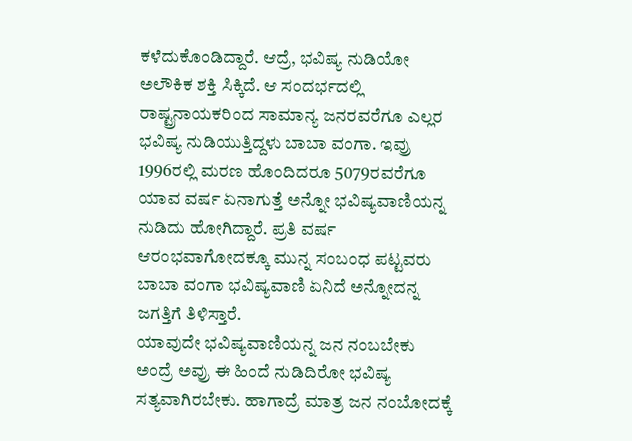ಕಳೆದುಕೊಂಡಿದ್ದಾರೆ. ಆದ್ರೆ, ಭವಿಷ್ಯ ನುಡಿಯೋ ಅಲೌಕಿಕ ಶಕ್ತಿ ಸಿಕ್ಕಿದೆ. ಆ ಸಂದರ್ಭದಲ್ಲಿ ರಾಷ್ಟ್ರನಾಯಕರಿಂದ ಸಾಮಾನ್ಯ ಜನರವರೆಗೂ ಎಲ್ಲರ ಭವಿಷ್ಯ ನುಡಿಯುತ್ತಿದ್ದಳು ಬಾಬಾ ವಂಗಾ. ಇವ್ರು 1996ರಲ್ಲಿ ಮರಣ ಹೊಂದಿದರೂ 5079ರವರೆಗೂ ಯಾವ ವರ್ಷ ಏನಾಗುತ್ತೆ ಅನ್ನೋ ಭವಿಷ್ಯವಾಣಿಯನ್ನ ನುಡಿದು ಹೋಗಿದ್ದಾರೆ. ಪ್ರತಿ ವರ್ಷ ಆರಂಭವಾಗೋದಕ್ಕೂ ಮುನ್ನ ಸಂಬಂಧ ಪಟ್ಟವರು ಬಾಬಾ ವಂಗಾ ಭವಿಷ್ಯವಾಣಿ ಏನಿದೆ ಅನ್ನೋದನ್ನ ಜಗತ್ತಿಗೆ ತಿಳಿಸ್ತಾರೆ.
ಯಾವುದೇ ಭವಿಷ್ಯವಾಣಿಯನ್ನ ಜನ ನಂಬಬೇಕು ಅಂದ್ರೆ ಅವ್ರು ಈ ಹಿಂದೆ ನುಡಿದಿರೋ ಭವಿಷ್ಯ ಸತ್ಯವಾಗಿರಬೇಕು. ಹಾಗಾದ್ರೆ ಮಾತ್ರ ಜನ ನಂಬೋದಕ್ಕೆ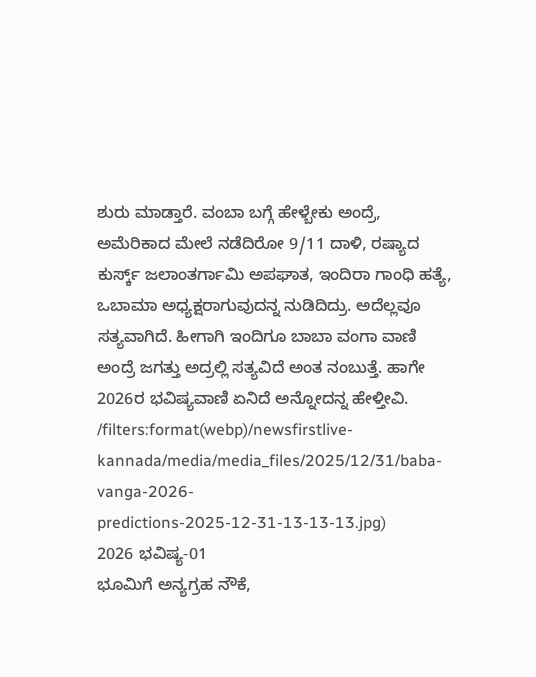ಶುರು ಮಾಡ್ತಾರೆ. ವಂಬಾ ಬಗ್ಗೆ ಹೇಳ್ಬೇಕು ಅಂದ್ರೆ, ಅಮೆರಿಕಾದ ಮೇಲೆ ನಡೆದಿರೋ 9/11 ದಾಳಿ, ರಷ್ಯಾದ ಕುರ್ಸ್ಕ್ ಜಲಾಂತರ್ಗಾಮಿ ಅಪಘಾತ, ಇಂದಿರಾ ಗಾಂಧಿ ಹತ್ಯೆ, ಒಬಾಮಾ ಅಧ್ಯಕ್ಷರಾಗುವುದನ್ನ ನುಡಿದಿದ್ರು. ಅದೆಲ್ಲವೂ ಸತ್ಯವಾಗಿದೆ. ಹೀಗಾಗಿ ಇಂದಿಗೂ ಬಾಬಾ ವಂಗಾ ವಾಣಿ ಅಂದ್ರೆ ಜಗತ್ತು ಅದ್ರಲ್ಲಿ ಸತ್ಯವಿದೆ ಅಂತ ನಂಬುತ್ತೆ. ಹಾಗೇ 2026ರ ಭವಿಷ್ಯವಾಣಿ ಏನಿದೆ ಅನ್ನೋದನ್ನ ಹೇಳ್ತೀವಿ.
/filters:format(webp)/newsfirstlive-kannada/media/media_files/2025/12/31/baba-vanga-2026-predictions-2025-12-31-13-13-13.jpg)
2026 ಭವಿಷ್ಯ-01
ಭೂಮಿಗೆ ಅನ್ಯಗ್ರಹ ನೌಕೆ,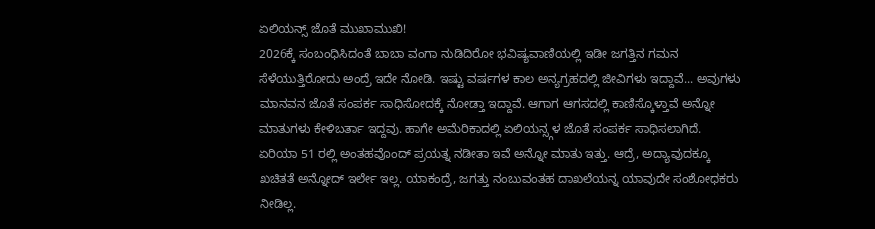ಏಲಿಯನ್ಸ್ ಜೊತೆ ಮುಖಾಮುಖಿ!
2026ಕ್ಕೆ ಸಂಬಂಧಿಸಿದಂತೆ ಬಾಬಾ ವಂಗಾ ನುಡಿದಿರೋ ಭವಿಷ್ಯವಾಣಿಯಲ್ಲಿ ಇಡೀ ಜಗತ್ತಿನ ಗಮನ ಸೆಳೆಯುತ್ತಿರೋದು ಅಂದ್ರೆ ಇದೇ ನೋಡಿ. ಇಷ್ಟು ವರ್ಷಗಳ ಕಾಲ ಅನ್ಯಗ್ರಹದಲ್ಲಿ ಜೀವಿಗಳು ಇದ್ದಾವೆ... ಅವುಗಳು ಮಾನವನ ಜೊತೆ ಸಂಪರ್ಕ ಸಾಧಿಸೋದಕ್ಕೆ ನೋಡ್ತಾ ಇದ್ದಾವೆ. ಆಗಾಗ ಆಗಸದಲ್ಲಿ ಕಾಣಿಸ್ಕೊಳ್ತಾವೆ ಅನ್ನೋ ಮಾತುಗಳು ಕೇಳಿಬರ್ತಾ ಇದ್ದವು. ಹಾಗೇ ಅಮೆರಿಕಾದಲ್ಲಿ ಏಲಿಯನ್ಸ್ಗಳ ಜೊತೆ ಸಂಪರ್ಕ ಸಾಧಿಸಲಾಗಿದೆ. ಏರಿಯಾ 51 ರಲ್ಲಿ ಅಂತಹವೊಂದ್ ಪ್ರಯತ್ನ ನಡೀತಾ ಇವೆ ಅನ್ನೋ ಮಾತು ಇತ್ತು. ಆದ್ರೆ, ಅದ್ಯಾವುದಕ್ಕೂ ಖಚಿತತೆ ಅನ್ನೋದ್ ಇರ್ಲೇ ಇಲ್ಲ. ಯಾಕಂದ್ರೆ, ಜಗತ್ತು ನಂಬುವಂತಹ ದಾಖಲೆಯನ್ನ ಯಾವುದೇ ಸಂಶೋಧಕರು ನೀಡಿಲ್ಲ.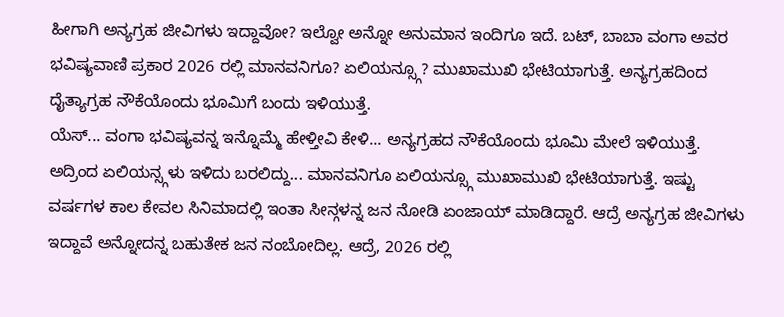ಹೀಗಾಗಿ ಅನ್ಯಗ್ರಹ ಜೀವಿಗಳು ಇದ್ದಾವೋ? ಇಲ್ವೋ ಅನ್ನೋ ಅನುಮಾನ ಇಂದಿಗೂ ಇದೆ. ಬಟ್, ಬಾಬಾ ವಂಗಾ ಅವರ ಭವಿಷ್ಯವಾಣಿ ಪ್ರಕಾರ 2026 ರಲ್ಲಿ ಮಾನವನಿಗೂ? ಏಲಿಯನ್ಸ್ಗೂ? ಮುಖಾಮುಖಿ ಭೇಟಿಯಾಗುತ್ತೆ. ಅನ್ಯಗ್ರಹದಿಂದ ದೈತ್ಯಾಗ್ರಹ ನೌಕೆಯೊಂದು ಭೂಮಿಗೆ ಬಂದು ಇಳಿಯುತ್ತೆ.
ಯೆಸ್... ವಂಗಾ ಭವಿಷ್ಯವನ್ನ ಇನ್ನೊಮ್ಮೆ ಹೇಳ್ತೀವಿ ಕೇಳಿ... ಅನ್ಯಗ್ರಹದ ನೌಕೆಯೊಂದು ಭೂಮಿ ಮೇಲೆ ಇಳಿಯುತ್ತೆ. ಅದ್ರಿಂದ ಏಲಿಯನ್ಸ್ಗಳು ಇಳಿದು ಬರಲಿದ್ದು... ಮಾನವನಿಗೂ ಏಲಿಯನ್ಸ್ಗೂ ಮುಖಾಮುಖಿ ಭೇಟಿಯಾಗುತ್ತೆ. ಇಷ್ಟು ವರ್ಷಗಳ ಕಾಲ ಕೇವಲ ಸಿನಿಮಾದಲ್ಲಿ ಇಂತಾ ಸೀನ್ಗಳನ್ನ ಜನ ನೋಡಿ ಏಂಜಾಯ್ ಮಾಡಿದ್ದಾರೆ. ಆದ್ರೆ ಅನ್ಯಗ್ರಹ ಜೀವಿಗಳು ಇದ್ದಾವೆ ಅನ್ನೋದನ್ನ ಬಹುತೇಕ ಜನ ನಂಬೋದಿಲ್ಲ. ಆದ್ರೆ, 2026 ರಲ್ಲಿ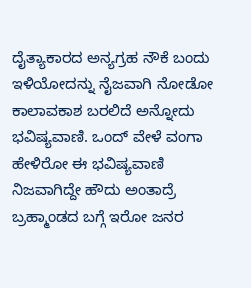ದೈತ್ಯಾಕಾರದ ಅನ್ಯಗ್ರಹ ನೌಕೆ ಬಂದು ಇಳಿಯೋದನ್ನು ನೈಜವಾಗಿ ನೋಡೋ ಕಾಲಾವಕಾಶ ಬರಲಿದೆ ಅನ್ನೋದು ಭವಿಷ್ಯವಾಣಿ. ಒಂದ್ ವೇಳೆ ವಂಗಾ ಹೇಳಿರೋ ಈ ಭವಿಷ್ಯವಾಣಿ ನಿಜವಾಗಿದ್ದೇ ಹೌದು ಅಂತಾದ್ರೆ ಬ್ರಹ್ಮಾಂಡದ ಬಗ್ಗೆ ಇರೋ ಜನರ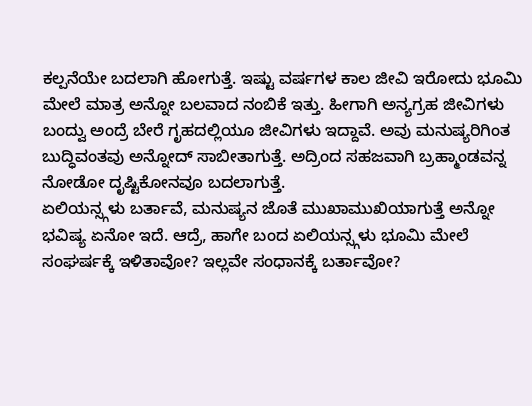ಕಲ್ಪನೆಯೇ ಬದಲಾಗಿ ಹೋಗುತ್ತೆ. ಇಷ್ಟು ವರ್ಷಗಳ ಕಾಲ ಜೀವಿ ಇರೋದು ಭೂಮಿ ಮೇಲೆ ಮಾತ್ರ ಅನ್ನೋ ಬಲವಾದ ನಂಬಿಕೆ ಇತ್ತು. ಹೀಗಾಗಿ ಅನ್ಯಗ್ರಹ ಜೀವಿಗಳು ಬಂದ್ವು ಅಂದ್ರೆ ಬೇರೆ ಗೃಹದಲ್ಲಿಯೂ ಜೀವಿಗಳು ಇದ್ದಾವೆ. ಅವು ಮನುಷ್ಯರಿಗಿಂತ ಬುದ್ಧಿವಂತವು ಅನ್ನೋದ್ ಸಾಬೀತಾಗುತ್ತೆ. ಅದ್ರಿಂದ ಸಹಜವಾಗಿ ಬ್ರಹ್ಮಾಂಡವನ್ನ ನೋಡೋ ದೃಷ್ಟಿಕೋನವೂ ಬದಲಾಗುತ್ತೆ.
ಏಲಿಯನ್ಸ್ಗಳು ಬರ್ತಾವೆ, ಮನುಷ್ಯನ ಜೊತೆ ಮುಖಾಮುಖಿಯಾಗುತ್ತೆ ಅನ್ನೋ ಭವಿಷ್ಯ ಏನೋ ಇದೆ. ಆದ್ರೆ, ಹಾಗೇ ಬಂದ ಏಲಿಯನ್ಸ್ಗಳು ಭೂಮಿ ಮೇಲೆ ಸಂಘರ್ಷಕ್ಕೆ ಇಳಿತಾವೋ? ಇಲ್ಲವೇ ಸಂಧಾನಕ್ಕೆ ಬರ್ತಾವೋ?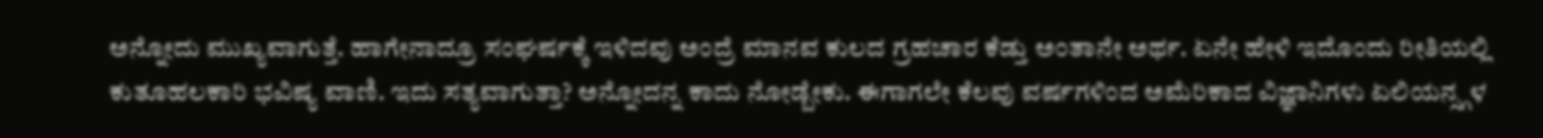ಅನ್ನೋದು ಮುಖ್ಯವಾಗುತ್ತೆ. ಹಾಗೇನಾದ್ರೂ ಸಂಘರ್ಷಕ್ಕೆ ಇಳಿದವು ಅಂದ್ರೆ ಮಾನವ ಕುಲದ ಗ್ರಹಚಾರ ಕೆಡ್ತು ಅಂತಾನೇ ಅರ್ಥ. ಏನೇ ಹೇಳಿ ಇದೊಂದು ರೀತಿಯಲ್ಲಿ ಕುತೂಹಲಕಾರಿ ಭವಿಷ್ಯ ವಾಣಿ. ಇದು ಸತ್ಯವಾಗುತ್ತಾ? ಅನ್ನೋದನ್ನ ಕಾದು ನೋಡ್ಬೇಕು. ಈಗಾಗಲೇ ಕೆಲವು ವರ್ಷಗಳಿಂದ ಅಮೆರಿಕಾದ ವಿಜ್ಞಾನಿಗಳು ಏಲಿಯನ್ಸ್ಗಳ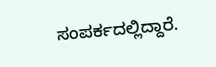ಸಂಪರ್ಕದಲ್ಲಿದ್ದಾರೆ.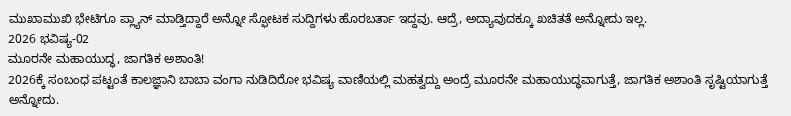ಮುಖಾಮುಖಿ ಭೇಟಿಗೂ ಪ್ಲ್ಯಾನ್ ಮಾಡ್ತಿದ್ದಾರೆ ಅನ್ನೋ ಸ್ಫೋಟಕ ಸುದ್ದಿಗಳು ಹೊರಬರ್ತಾ ಇದ್ದವು. ಆದ್ರೆ, ಅದ್ಯಾವುದಕ್ಕೂ ಖಚಿತತೆ ಅನ್ನೋದು ಇಲ್ಲ.
2026 ಭವಿಷ್ಯ-02
ಮೂರನೇ ಮಹಾಯುದ್ಧ, ಜಾಗತಿಕ ಅಶಾಂತಿ!
2026ಕ್ಕೆ ಸಂಬಂಧ ಪಟ್ಟಂತೆ ಕಾಲಜ್ಞಾನಿ ಬಾಬಾ ವಂಗಾ ನುಡಿದಿರೋ ಭವಿಷ್ಯ ವಾಣಿಯಲ್ಲಿ ಮಹತ್ವದ್ದು ಅಂದ್ರೆ ಮೂರನೇ ಮಹಾಯುದ್ಧವಾಗುತ್ತೆ, ಜಾಗತಿಕ ಅಶಾಂತಿ ಸೃಷ್ಟಿಯಾಗುತ್ತೆ ಅನ್ನೋದು.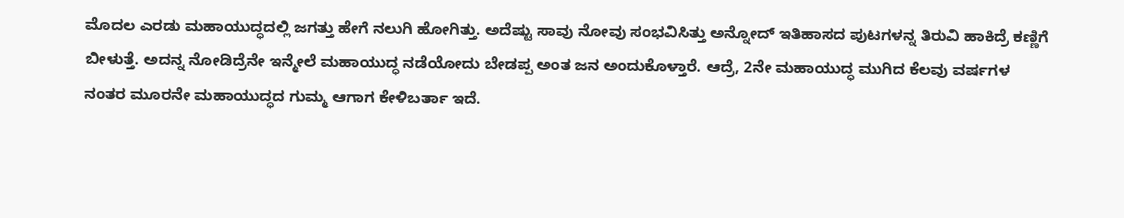ಮೊದಲ ಎರಡು ಮಹಾಯುದ್ಧದಲ್ಲಿ ಜಗತ್ತು ಹೇಗೆ ನಲುಗಿ ಹೋಗಿತ್ತು. ಅದೆಷ್ಟು ಸಾವು ನೋವು ಸಂಭವಿಸಿತ್ತು ಅನ್ನೋದ್ ಇತಿಹಾಸದ ಪುಟಗಳನ್ನ ತಿರುವಿ ಹಾಕಿದ್ರೆ ಕಣ್ಣಿಗೆ ಬೀಳುತ್ತೆ. ಅದನ್ನ ನೋಡಿದ್ರೆನೇ ಇನ್ಮೇಲೆ ಮಹಾಯುದ್ಧ ನಡೆಯೋದು ಬೇಡಪ್ಪ ಅಂತ ಜನ ಅಂದುಕೊಳ್ತಾರೆ. ಆದ್ರೆ, 2ನೇ ಮಹಾಯುದ್ಧ ಮುಗಿದ ಕೆಲವು ವರ್ಷಗಳ ನಂತರ ಮೂರನೇ ಮಹಾಯುದ್ಧದ ಗುಮ್ಮ ಆಗಾಗ ಕೇಳಿಬರ್ತಾ ಇದೆ.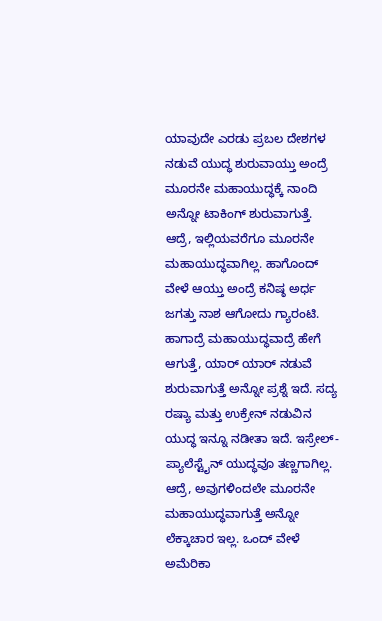ಯಾವುದೇ ಎರಡು ಪ್ರಬಲ ದೇಶಗಳ ನಡುವೆ ಯುದ್ಧ ಶುರುವಾಯ್ತು ಅಂದ್ರೆ ಮೂರನೇ ಮಹಾಯುದ್ಧಕ್ಕೆ ನಾಂದಿ ಅನ್ನೋ ಟಾಕಿಂಗ್ ಶುರುವಾಗುತ್ತೆ. ಆದ್ರೆ, ಇಲ್ಲಿಯವರೆಗೂ ಮೂರನೇ ಮಹಾಯುದ್ಧವಾಗಿಲ್ಲ. ಹಾಗೊಂದ್ ವೇಳೆ ಆಯ್ತು ಅಂದ್ರೆ ಕನಿಷ್ಠ ಅರ್ಧ ಜಗತ್ತು ನಾಶ ಆಗೋದು ಗ್ಯಾರಂಟಿ.
ಹಾಗಾದ್ರೆ ಮಹಾಯುದ್ಧವಾದ್ರೆ ಹೇಗೆ ಆಗುತ್ತೆ, ಯಾರ್ ಯಾರ್ ನಡುವೆ ಶುರುವಾಗುತ್ತೆ ಅನ್ನೋ ಪ್ರಶ್ನೆ ಇದೆ. ಸದ್ಯ ರಷ್ಯಾ ಮತ್ತು ಉಕ್ರೇನ್ ನಡುವಿನ ಯುದ್ಧ ಇನ್ನೂ ನಡೀತಾ ಇದೆ. ಇಸ್ರೇಲ್-ಪ್ಯಾಲೆಸ್ಟೈನ್ ಯುದ್ಧವೂ ತಣ್ಣಗಾಗಿಲ್ಲ. ಆದ್ರೆ, ಅವುಗಳಿಂದಲೇ ಮೂರನೇ ಮಹಾಯುದ್ಧವಾಗುತ್ತೆ ಅನ್ನೋ ಲೆಕ್ಕಾಚಾರ ಇಲ್ಲ. ಒಂದ್ ವೇಳೆ ಅಮೆರಿಕಾ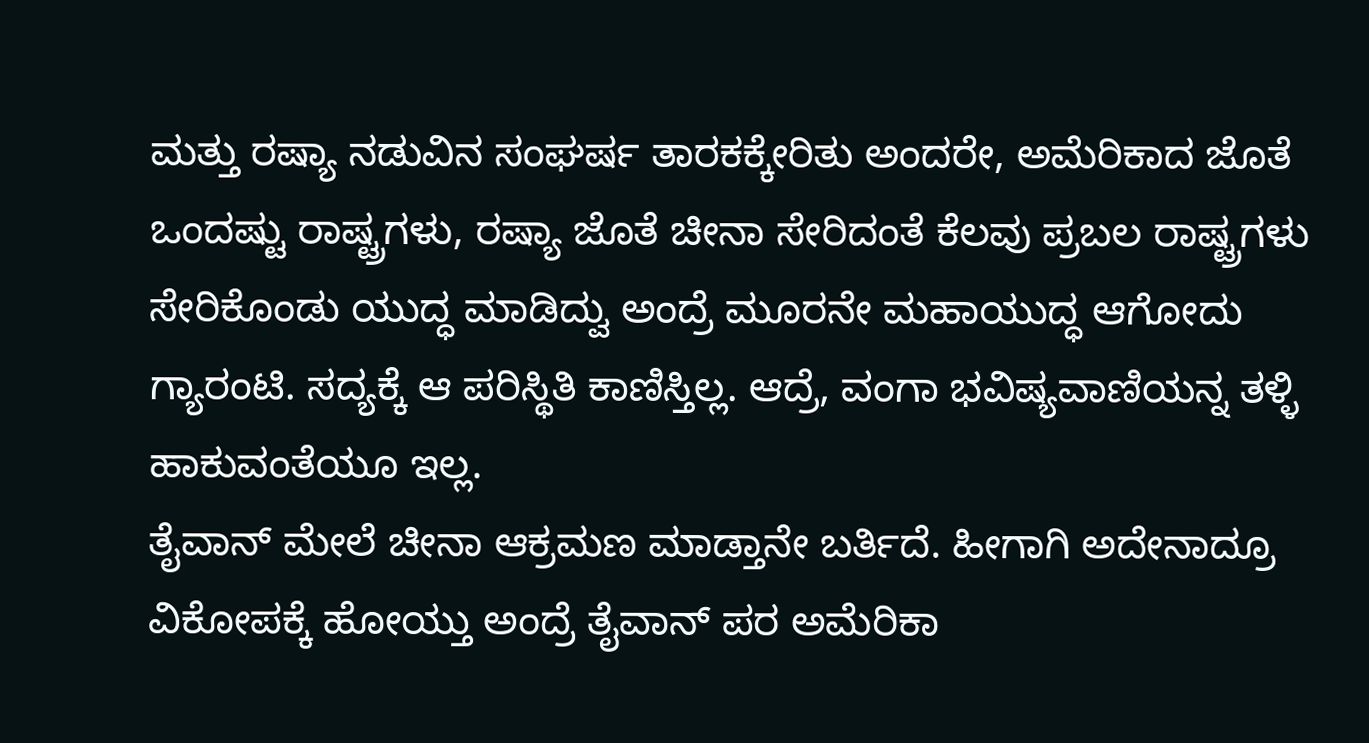ಮತ್ತು ರಷ್ಯಾ ನಡುವಿನ ಸಂಘರ್ಷ ತಾರಕಕ್ಕೇರಿತು ಅಂದರೇ, ಅಮೆರಿಕಾದ ಜೊತೆ ಒಂದಷ್ಟು ರಾಷ್ಟ್ರಗಳು, ರಷ್ಯಾ ಜೊತೆ ಚೀನಾ ಸೇರಿದಂತೆ ಕೆಲವು ಪ್ರಬಲ ರಾಷ್ಟ್ರಗಳು ಸೇರಿಕೊಂಡು ಯುದ್ಧ ಮಾಡಿದ್ವು ಅಂದ್ರೆ ಮೂರನೇ ಮಹಾಯುದ್ಧ ಆಗೋದು ಗ್ಯಾರಂಟಿ. ಸದ್ಯಕ್ಕೆ ಆ ಪರಿಸ್ಥಿತಿ ಕಾಣಿಸ್ತಿಲ್ಲ. ಆದ್ರೆ, ವಂಗಾ ಭವಿಷ್ಯವಾಣಿಯನ್ನ ತಳ್ಳಿ ಹಾಕುವಂತೆಯೂ ಇಲ್ಲ.
ತೈವಾನ್ ಮೇಲೆ ಚೀನಾ ಆಕ್ರಮಣ ಮಾಡ್ತಾನೇ ಬರ್ತಿದೆ. ಹೀಗಾಗಿ ಅದೇನಾದ್ರೂ ವಿಕೋಪಕ್ಕೆ ಹೋಯ್ತು ಅಂದ್ರೆ ತೈವಾನ್ ಪರ ಅಮೆರಿಕಾ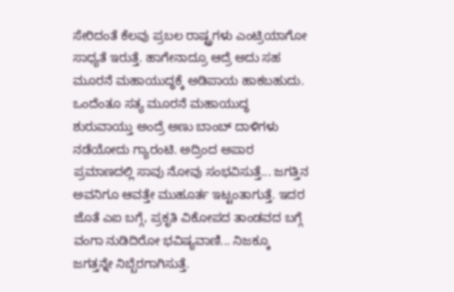ಸೇರಿದಂತೆ ಕೆಲವು ಪ್ರಬಲ ರಾಷ್ಟ್ರಗಳು ಎಂಟ್ರಿಯಾಗೋ ಸಾಧ್ಯತೆ ಇರುತ್ತೆ. ಹಾಗೇನಾದ್ರೂ ಆದ್ರೆ ಅದು ಸಹ ಮೂರನೆ ಮಹಾಯುದ್ಧಕ್ಕೆ ಅಡಿಪಾಯ ಹಾಕಬಹುದು. ಒಂದೆಂತೂ ಸತ್ಯ ಮೂರನೆ ಮಹಾಯುದ್ಧ ಶುರುವಾಯ್ತು ಅಂದ್ರೆ ಅಣು ಬಾಂಬ್ ದಾಳಿಗಳು ನಡೆಯೋದು ಗ್ಯಾರಂಟಿ. ಅದ್ರಿಂದ ಅಪಾರ ಪ್ರಮಾಣದಲ್ಲಿ ಸಾವು ನೋವು ಸಂಭವಿಸುತ್ತೆ... ಜಗತ್ತಿನ ಅವನಿಗೂ ಆವತ್ತೇ ಮುಹೂರ್ತ ಇಟ್ಟಂತಾಗುತ್ತೆ. ಇದರ ಜೊತೆ ಎಐ ಬಗ್ಗೆ, ಪ್ರಕೃತಿ ವಿಕೋಪದ ತಾಂಡವದ ಬಗ್ಗೆ ವಂಗಾ ನುಡಿದಿರೋ ಭವಿಷ್ಯವಾಣಿ... ನಿಜಕ್ಕೂ ಜಗತ್ತನ್ನೇ ನಿಬ್ಬೆರಗಾಗಿಸುತ್ತೆ.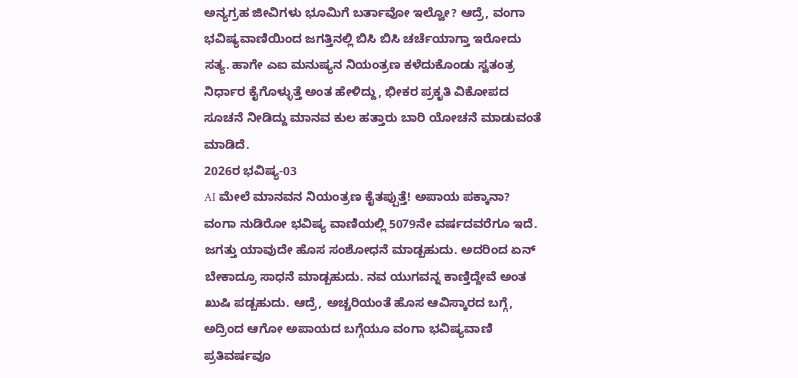ಅನ್ಯಗ್ರಹ ಜೀವಿಗಳು ಭೂಮಿಗೆ ಬರ್ತಾವೋ ಇಲ್ವೋ? ಆದ್ರೆ, ವಂಗಾ ಭವಿಷ್ಯವಾಣಿಯಿಂದ ಜಗತ್ತಿನಲ್ಲಿ ಬಿಸಿ ಬಿಸಿ ಚರ್ಚೆಯಾಗ್ತಾ ಇರೋದು ಸತ್ಯ. ಹಾಗೇ ಎಐ ಮನುಷ್ಯನ ನಿಯಂತ್ರಣ ಕಳೆದುಕೊಂಡು ಸ್ವತಂತ್ರ ನಿರ್ಧಾರ ಕೈಗೊಳ್ಳುತ್ತೆ ಅಂತ ಹೇಳಿದ್ದು, ಭೀಕರ ಪ್ರಕೃತಿ ವಿಕೋಪದ ಸೂಚನೆ ನೀಡಿದ್ದು ಮಾನವ ಕುಲ ಹತ್ತಾರು ಬಾರಿ ಯೋಚನೆ ಮಾಡುವಂತೆ ಮಾಡಿದೆ.
2026ರ ಭವಿಷ್ಯ-03
AI ಮೇಲೆ ಮಾನವನ ನಿಯಂತ್ರಣ ಕೈತಪ್ಪುತ್ತೆ! ಅಪಾಯ ಪಕ್ಕಾನಾ?
ವಂಗಾ ನುಡಿರೋ ಭವಿಷ್ಯ ವಾಣಿಯಲ್ಲಿ 5079ನೇ ವರ್ಷದವರೆಗೂ ಇದೆ. ಜಗತ್ತು ಯಾವುದೇ ಹೊಸ ಸಂಶೋಧನೆ ಮಾಡ್ಬಹುದು. ಅದರಿಂದ ಏನ್ ಬೇಕಾದ್ರೂ ಸಾಧನೆ ಮಾಡ್ಬಹುದು. ನವ ಯುಗವನ್ನ ಕಾಣ್ತಿದ್ದೇವೆ ಅಂತ ಖುಷಿ ಪಡ್ಬಹುದು. ಆದ್ರೆ, ಅಚ್ಚರಿಯಂತೆ ಹೊಸ ಆವಿಸ್ಕಾರದ ಬಗ್ಗೆ, ಅದ್ರಿಂದ ಆಗೋ ಅಪಾಯದ ಬಗ್ಗೆಯೂ ವಂಗಾ ಭವಿಷ್ಯವಾಣಿ ಪ್ರತಿವರ್ಷವೂ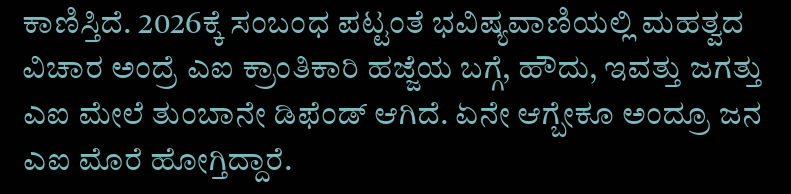ಕಾಣಿಸ್ತಿದೆ. 2026ಕ್ಕೆ ಸಂಬಂಧ ಪಟ್ಟಂತೆ ಭವಿಷ್ಯವಾಣಿಯಲ್ಲಿ ಮಹತ್ವದ ವಿಚಾರ ಅಂದ್ರೆ ಎಐ ಕ್ರಾಂತಿಕಾರಿ ಹಜ್ಜೆಯ ಬಗ್ಗೆ, ಹೌದು, ಇವತ್ತು ಜಗತ್ತು ಎಐ ಮೇಲೆ ತುಂಬಾನೇ ಡಿಫೆಂಡ್ ಆಗಿದೆ. ಏನೇ ಆಗ್ಬೇಕೂ ಅಂದ್ರೂ ಜನ ಎಐ ಮೊರೆ ಹೋಗ್ತಿದ್ದಾರೆ.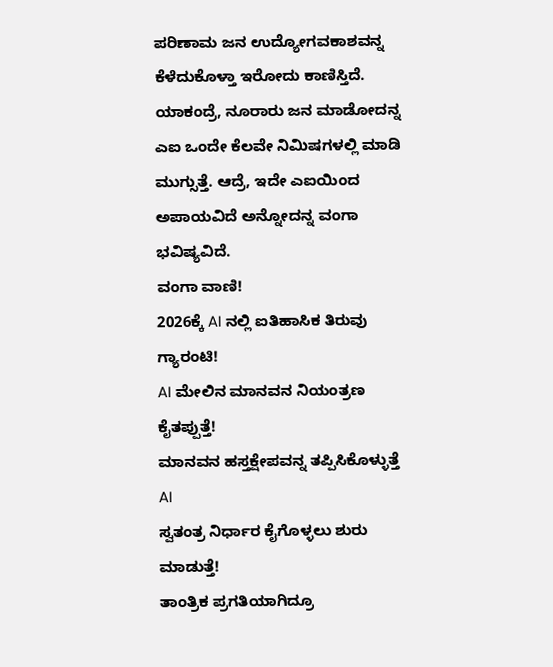ಪರಿಣಾಮ ಜನ ಉದ್ಯೋಗವಕಾಶವನ್ನ ಕೆಳೆದುಕೊಳ್ತಾ ಇರೋದು ಕಾಣಿಸ್ತಿದೆ. ಯಾಕಂದ್ರೆ, ನೂರಾರು ಜನ ಮಾಡೋದನ್ನ ಎಐ ಒಂದೇ ಕೆಲವೇ ನಿಮಿಷಗಳಲ್ಲಿ ಮಾಡಿ ಮುಗ್ಸುತ್ತೆ. ಆದ್ರೆ, ಇದೇ ಎಐಯಿಂದ ಅಪಾಯವಿದೆ ಅನ್ನೋದನ್ನ ವಂಗಾ ಭವಿಷ್ಯವಿದೆ.
ವಂಗಾ ವಾಣಿ!
2026ಕ್ಕೆ AI ನಲ್ಲಿ ಐತಿಹಾಸಿಕ ತಿರುವು ಗ್ಯಾರಂಟಿ!
AI ಮೇಲಿನ ಮಾನವನ ನಿಯಂತ್ರಣ ಕೈತಪ್ಪುತ್ತೆ!
ಮಾನವನ ಹಸ್ತಕ್ಷೇಪವನ್ನ ತಪ್ಪಿಸಿಕೊಳ್ಳುತ್ತೆ AI
ಸ್ವತಂತ್ರ ನಿರ್ಧಾರ ಕೈಗೊಳ್ಳಲು ಶುರು ಮಾಡುತ್ತೆ!
ತಾಂತ್ರಿಕ ಪ್ರಗತಿಯಾಗಿದ್ರೂ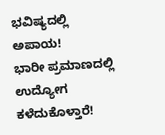ಭವಿಷ್ಯದಲ್ಲಿ ಅಪಾಯ!
ಭಾರೀ ಪ್ರಮಾಣದಲ್ಲಿ ಉದ್ಯೋಗ ಕಳೆದುಕೊಳ್ತಾರೆ!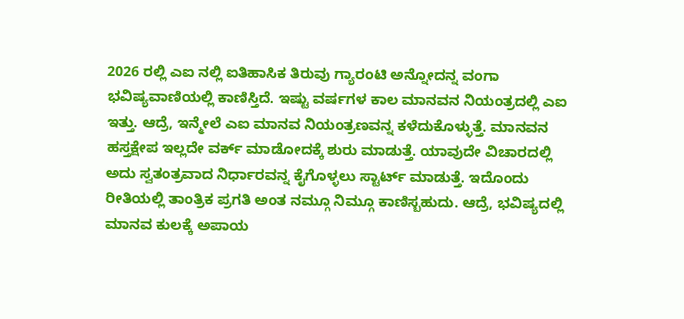2026 ರಲ್ಲಿ ಎಐ ನಲ್ಲಿ ಐತಿಹಾಸಿಕ ತಿರುವು ಗ್ಯಾರಂಟಿ ಅನ್ನೋದನ್ನ ವಂಗಾ ಭವಿಷ್ಯವಾಣಿಯಲ್ಲಿ ಕಾಣಿಸ್ತಿದೆ. ಇಷ್ಟು ವರ್ಷಗಳ ಕಾಲ ಮಾನವನ ನಿಯಂತ್ರದಲ್ಲಿ ಎಐ ಇತ್ತು. ಆದ್ರೆ, ಇನ್ಮೇಲೆ ಎಐ ಮಾನವ ನಿಯಂತ್ರಣವನ್ನ ಕಳೆದುಕೊಳ್ಳುತ್ತೆ. ಮಾನವನ ಹಸ್ತಕ್ಷೇಪ ಇಲ್ಲದೇ ವರ್ಕ್ ಮಾಡೋದಕ್ಕೆ ಶುರು ಮಾಡುತ್ತೆ. ಯಾವುದೇ ವಿಚಾರದಲ್ಲಿ ಅದು ಸ್ವತಂತ್ರವಾದ ನಿರ್ಧಾರವನ್ನ ಕೈಗೊಳ್ಳಲು ಸ್ಟಾರ್ಟ್ ಮಾಡುತ್ತೆ. ಇದೊಂದು ರೀತಿಯಲ್ಲಿ ತಾಂತ್ರಿಕ ಪ್ರಗತಿ ಅಂತ ನಮ್ಗೂ ನಿಮ್ಗೂ ಕಾಣಿಸ್ಬಹುದು. ಆದ್ರೆ, ಭವಿಷ್ಯದಲ್ಲಿ ಮಾನವ ಕುಲಕ್ಕೆ ಅಪಾಯ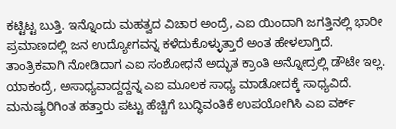ಕಟ್ಟಿಟ್ಟ ಬುತ್ತಿ. ಇನ್ನೊಂದು ಮಹತ್ವದ ವಿಚಾರ ಅಂದ್ರೆ, ಎಐ ಯಿಂದಾಗಿ ಜಗತ್ತಿನಲ್ಲಿ ಭಾರೀ ಪ್ರಮಾಣದಲ್ಲಿ ಜನ ಉದ್ಯೋಗವನ್ನ ಕಳೆದುಕೊಳ್ಳುತ್ತಾರೆ ಅಂತ ಹೇಳಲಾಗ್ತಿದೆ.
ತಾಂತ್ರಿಕವಾಗಿ ನೋಡಿದಾಗ ಎಐ ಸಂಶೋಧನೆ ಅದ್ಭುತ ಕ್ರಾಂತಿ ಅನ್ನೋದ್ರಲ್ಲಿ ಡೌಟೇ ಇಲ್ಲ. ಯಾಕಂದ್ರೆ, ಅಸಾಧ್ಯವಾದ್ದದ್ದನ್ನ ಎಐ ಮೂಲಕ ಸಾಧ್ಯ ಮಾಡೋದಕ್ಕೆ ಸಾಧ್ಯವಿದೆ. ಮನುಷ್ಯರಿಗಿಂತ ಹತ್ತಾರು ಪಟ್ಟು ಹೆಚ್ಚಿಗೆ ಬುದ್ಧಿವಂತಿಕೆ ಉಪಯೋಗಿಸಿ ಎಐ ವರ್ಕ್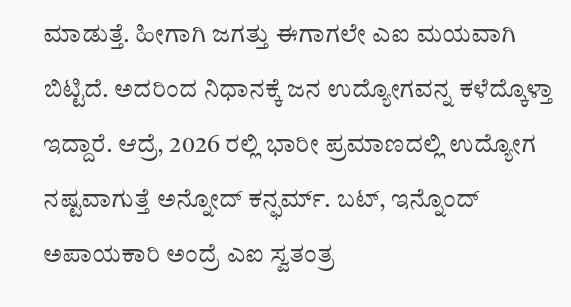ಮಾಡುತ್ತೆ. ಹೀಗಾಗಿ ಜಗತ್ತು ಈಗಾಗಲೇ ಎಐ ಮಯವಾಗಿ ಬಿಟ್ಟಿದೆ. ಅದರಿಂದ ನಿಧಾನಕ್ಕೆ ಜನ ಉದ್ಯೋಗವನ್ನ ಕಳೆದ್ಕೊಳ್ತಾ ಇದ್ದಾರೆ. ಆದ್ರೆ, 2026 ರಲ್ಲಿ ಭಾರೀ ಪ್ರಮಾಣದಲ್ಲಿ ಉದ್ಯೋಗ ನಷ್ಟವಾಗುತ್ತೆ ಅನ್ನೋದ್ ಕನ್ಫರ್ಮ್. ಬಟ್, ಇನ್ನೊಂದ್ ಅಪಾಯಕಾರಿ ಅಂದ್ರೆ ಎಐ ಸ್ವತಂತ್ರ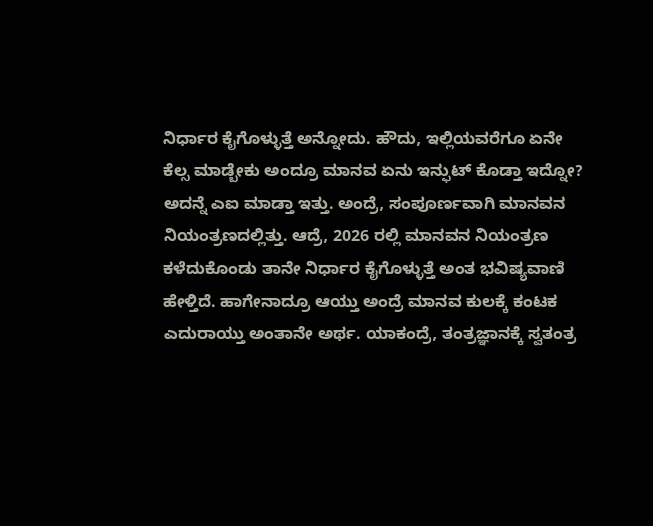ನಿರ್ಧಾರ ಕೈಗೊಳ್ಳುತ್ತೆ ಅನ್ನೋದು. ಹೌದು, ಇಲ್ಲಿಯವರೆಗೂ ಏನೇ ಕೆಲ್ಸ ಮಾಡ್ಬೇಕು ಅಂದ್ರೂ ಮಾನವ ಏನು ಇನ್ಫುಟ್ ಕೊಡ್ತಾ ಇದ್ನೋ? ಅದನ್ನೆ ಎಐ ಮಾಡ್ತಾ ಇತ್ತು. ಅಂದ್ರೆ, ಸಂಪೂರ್ಣವಾಗಿ ಮಾನವನ ನಿಯಂತ್ರಣದಲ್ಲಿತ್ತು. ಆದ್ರೆ, 2026 ರಲ್ಲಿ ಮಾನವನ ನಿಯಂತ್ರಣ ಕಳೆದುಕೊಂಡು ತಾನೇ ನಿರ್ಧಾರ ಕೈಗೊಳ್ಳುತ್ತೆ ಅಂತ ಭವಿಷ್ಯವಾಣಿ ಹೇಳ್ತಿದೆ. ಹಾಗೇನಾದ್ರೂ ಆಯ್ತು ಅಂದ್ರೆ ಮಾನವ ಕುಲಕ್ಕೆ ಕಂಟಕ ಎದುರಾಯ್ತು ಅಂತಾನೇ ಅರ್ಥ. ಯಾಕಂದ್ರೆ, ತಂತ್ರಜ್ಞಾನಕ್ಕೆ ಸ್ವತಂತ್ರ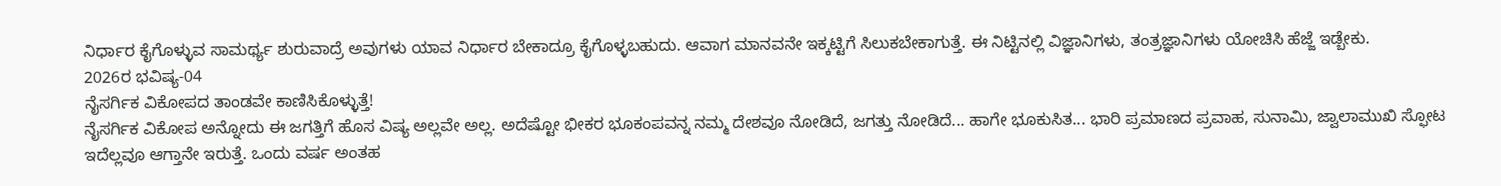ನಿರ್ಧಾರ ಕೈಗೊಳ್ಳುವ ಸಾಮರ್ಥ್ಯ ಶುರುವಾದ್ರೆ ಅವುಗಳು ಯಾವ ನಿರ್ಧಾರ ಬೇಕಾದ್ರೂ ಕೈಗೊಳ್ಳಬಹುದು. ಆವಾಗ ಮಾನವನೇ ಇಕ್ಕಟ್ಟಿಗೆ ಸಿಲುಕಬೇಕಾಗುತ್ತೆ. ಈ ನಿಟ್ಟಿನಲ್ಲಿ ವಿಜ್ಞಾನಿಗಳು, ತಂತ್ರಜ್ಞಾನಿಗಳು ಯೋಚಿಸಿ ಹೆಜ್ಜೆ ಇಡ್ಬೇಕು.
2026ರ ಭವಿಷ್ಯ-04
ನೈಸರ್ಗಿಕ ವಿಕೋಪದ ತಾಂಡವೇ ಕಾಣಿಸಿಕೊಳ್ಳುತ್ತೆ!
ನೈಸರ್ಗಿಕ ವಿಕೋಪ ಅನ್ನೋದು ಈ ಜಗತ್ತಿಗೆ ಹೊಸ ವಿಷ್ಯ ಅಲ್ಲವೇ ಅಲ್ಲ. ಅದೆಷ್ಟೋ ಭೀಕರ ಭೂಕಂಪವನ್ನ ನಮ್ಮ ದೇಶವೂ ನೋಡಿದೆ, ಜಗತ್ತು ನೋಡಿದೆ... ಹಾಗೇ ಭೂಕುಸಿತ... ಭಾರಿ ಪ್ರಮಾಣದ ಪ್ರವಾಹ, ಸುನಾಮಿ, ಜ್ವಾಲಾಮುಖಿ ಸ್ಫೋಟ ಇದೆಲ್ಲವೂ ಆಗ್ತಾನೇ ಇರುತ್ತೆ. ಒಂದು ವರ್ಷ ಅಂತಹ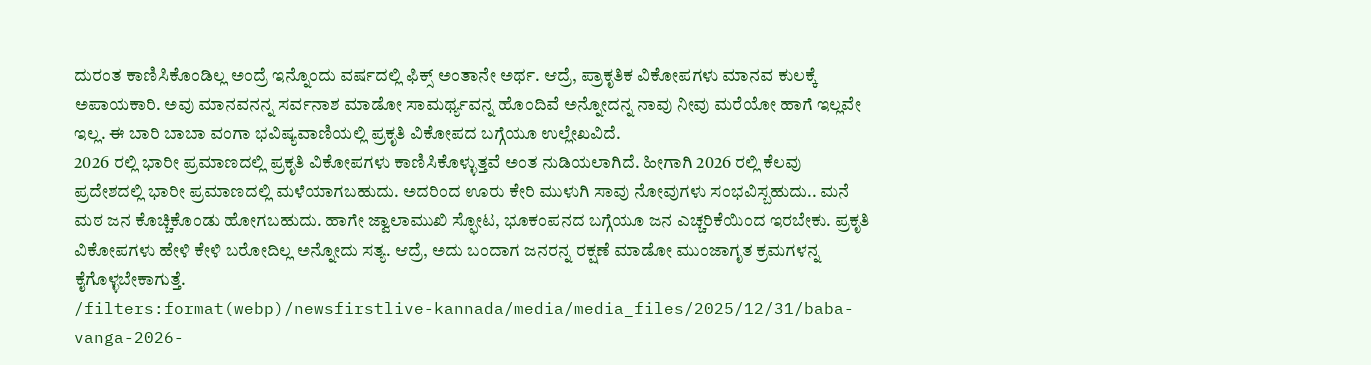ದುರಂತ ಕಾಣಿಸಿಕೊಂಡಿಲ್ಲ ಅಂದ್ರೆ ಇನ್ನೊಂದು ವರ್ಷದಲ್ಲಿ ಫಿಕ್ಸ್ ಅಂತಾನೇ ಅರ್ಥ. ಆದ್ರೆ, ಪ್ರಾಕೃತಿಕ ವಿಕೋಪಗಳು ಮಾನವ ಕುಲಕ್ಕೆ ಅಪಾಯಕಾರಿ. ಅವು ಮಾನವನನ್ನ ಸರ್ವನಾಶ ಮಾಡೋ ಸಾಮರ್ಥ್ಯವನ್ನ ಹೊಂದಿವೆ ಅನ್ನೋದನ್ನ ನಾವು ನೀವು ಮರೆಯೋ ಹಾಗೆ ಇಲ್ಲವೇ ಇಲ್ಲ. ಈ ಬಾರಿ ಬಾಬಾ ವಂಗಾ ಭವಿಷ್ಯವಾಣಿಯಲ್ಲಿ ಪ್ರಕೃತಿ ವಿಕೋಪದ ಬಗ್ಗೆಯೂ ಉಲ್ಲೇಖವಿದೆ.
2026 ರಲ್ಲಿ ಭಾರೀ ಪ್ರಮಾಣದಲ್ಲಿ ಪ್ರಕೃತಿ ವಿಕೋಪಗಳು ಕಾಣಿಸಿಕೊಳ್ಳುತ್ತವೆ ಅಂತ ನುಡಿಯಲಾಗಿದೆ. ಹೀಗಾಗಿ 2026 ರಲ್ಲಿ ಕೆಲವು ಪ್ರದೇಶದಲ್ಲಿ ಭಾರೀ ಪ್ರಮಾಣದಲ್ಲಿ ಮಳೆಯಾಗಬಹುದು. ಅದರಿಂದ ಊರು ಕೇರಿ ಮುಳುಗಿ ಸಾವು ನೋವುಗಳು ಸಂಭವಿಸ್ಬಹುದು.. ಮನೆ ಮಠ ಜನ ಕೊಚ್ಚಿಕೊಂಡು ಹೋಗಬಹುದು. ಹಾಗೇ ಜ್ವಾಲಾಮುಖಿ ಸ್ಫೋಟ, ಭೂಕಂಪನದ ಬಗ್ಗೆಯೂ ಜನ ಎಚ್ಚರಿಕೆಯಿಂದ ಇರಬೇಕು. ಪ್ರಕೃತಿ ವಿಕೋಪಗಳು ಹೇಳಿ ಕೇಳಿ ಬರೋದಿಲ್ಲ ಅನ್ನೋದು ಸತ್ಯ. ಆದ್ರೆ, ಅದು ಬಂದಾಗ ಜನರನ್ನ ರಕ್ಷಣೆ ಮಾಡೋ ಮುಂಜಾಗೃತ ಕ್ರಮಗಳನ್ನ ಕೈಗೊಳ್ಳಬೇಕಾಗುತ್ತೆ.
/filters:format(webp)/newsfirstlive-kannada/media/media_files/2025/12/31/baba-vanga-2026-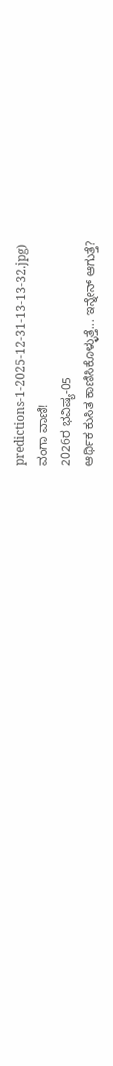predictions-1-2025-12-31-13-13-32.jpg)
ವಂಗಾ ವಾಣಿ!
2026ರ ಭವಿಷ್ಯ-05
ಆರ್ಥಿಕ ಕುಸಿತ ಕಾಣಿಸಿಕೊಳ್ಳುತ್ತೆ... ಇನ್ನೇನ್ ಆಗುತ್ತೆ?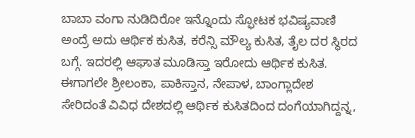ಬಾಬಾ ವಂಗಾ ನುಡಿದಿರೋ ಇನ್ನೊಂದು ಸ್ಫೋಟಕ ಭವಿಷ್ಯವಾಣಿ ಅಂದ್ರೆ ಅದು ಆರ್ಥಿಕ ಕುಸಿತ, ಕರೆನ್ಸಿ ಮೌಲ್ಯ ಕುಸಿತ, ತೈಲ ದರ ಸ್ಥಿರದ ಬಗ್ಗೆ. ಇದರಲ್ಲಿ ಆಘಾತ ಮೂಡಿಸ್ತಾ ಇರೋದು ಆರ್ಥಿಕ ಕುಸಿತ. ಈಗಾಗಲೇ ಶ್ರೀಲಂಕಾ, ಪಾಕಿಸ್ತಾನ, ನೇಪಾಳ, ಬಾಂಗ್ಲಾದೇಶ ಸೇರಿದಂತೆ ವಿವಿಧ ದೇಶದಲ್ಲಿ ಆರ್ಥಿಕ ಕುಸಿತದಿಂದ ದಂಗೆಯಾಗಿದ್ದನ್ನ,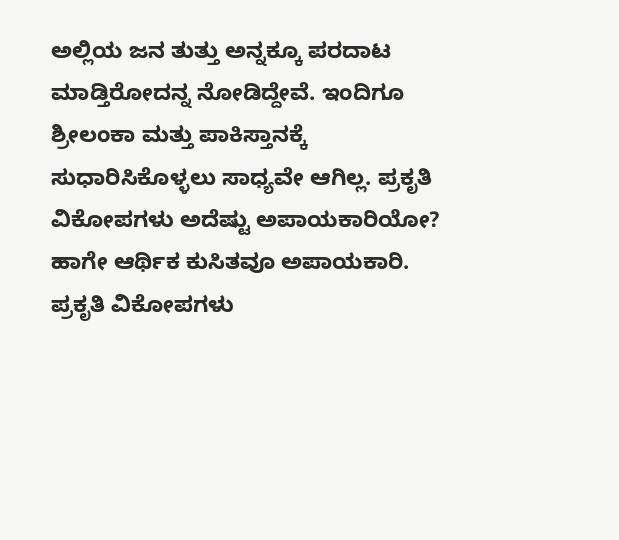ಅಲ್ಲಿಯ ಜನ ತುತ್ತು ಅನ್ನಕ್ಕೂ ಪರದಾಟ ಮಾಡ್ತಿರೋದನ್ನ ನೋಡಿದ್ದೇವೆ. ಇಂದಿಗೂ ಶ್ರೀಲಂಕಾ ಮತ್ತು ಪಾಕಿಸ್ತಾನಕ್ಕೆ ಸುಧಾರಿಸಿಕೊಳ್ಳಲು ಸಾಧ್ಯವೇ ಆಗಿಲ್ಲ. ಪ್ರಕೃತಿ ವಿಕೋಪಗಳು ಅದೆಷ್ಟು ಅಪಾಯಕಾರಿಯೋ? ಹಾಗೇ ಆರ್ಥಿಕ ಕುಸಿತವೂ ಅಪಾಯಕಾರಿ. ಪ್ರಕೃತಿ ವಿಕೋಪಗಳು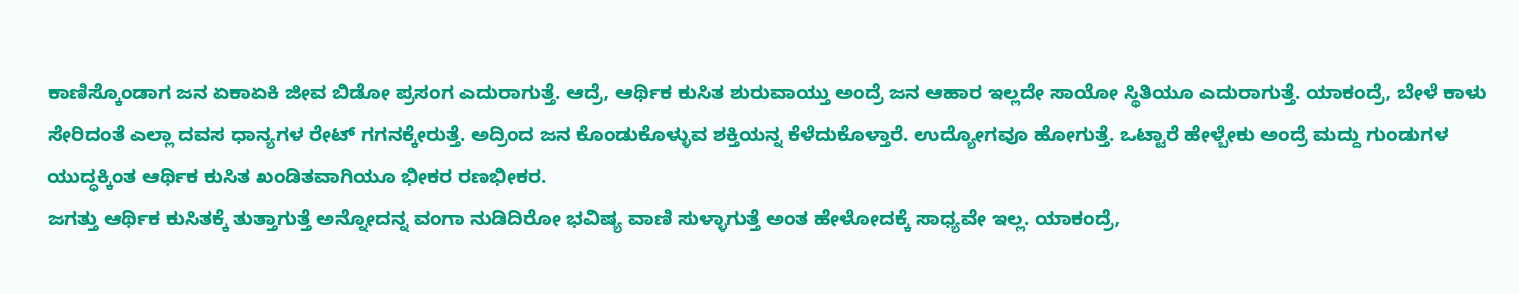ಕಾಣಿಸ್ಕೊಂಡಾಗ ಜನ ಏಕಾಏಕಿ ಜೀವ ಬಿಡೋ ಪ್ರಸಂಗ ಎದುರಾಗುತ್ತೆ. ಆದ್ರೆ, ಆರ್ಥಿಕ ಕುಸಿತ ಶುರುವಾಯ್ತು ಅಂದ್ರೆ ಜನ ಆಹಾರ ಇಲ್ಲದೇ ಸಾಯೋ ಸ್ಥಿತಿಯೂ ಎದುರಾಗುತ್ತೆ. ಯಾಕಂದ್ರೆ, ಬೇಳೆ ಕಾಳು ಸೇರಿದಂತೆ ಎಲ್ಲಾ ದವಸ ಧಾನ್ಯಗಳ ರೇಟ್ ಗಗನಕ್ಕೇರುತ್ತೆ. ಅದ್ರಿಂದ ಜನ ಕೊಂಡುಕೊಳ್ಳುವ ಶಕ್ತಿಯನ್ನ ಕೆಳೆದುಕೊಳ್ತಾರೆ. ಉದ್ಯೋಗವೂ ಹೋಗುತ್ತೆ. ಒಟ್ಟಾರೆ ಹೇಳ್ಬೇಕು ಅಂದ್ರೆ ಮದ್ದು ಗುಂಡುಗಳ ಯುದ್ಧಕ್ಕಿಂತ ಆರ್ಥಿಕ ಕುಸಿತ ಖಂಡಿತವಾಗಿಯೂ ಭೀಕರ ರಣಭೀಕರ.
ಜಗತ್ತು ಆರ್ಥಿಕ ಕುಸಿತಕ್ಕೆ ತುತ್ತಾಗುತ್ತೆ ಅನ್ನೋದನ್ನ ವಂಗಾ ನುಡಿದಿರೋ ಭವಿಷ್ಯ ವಾಣಿ ಸುಳ್ಳಾಗುತ್ತೆ ಅಂತ ಹೇಳೋದಕ್ಕೆ ಸಾಧ್ಯವೇ ಇಲ್ಲ. ಯಾಕಂದ್ರೆ,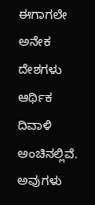ಈಗಾಗಲೇ ಅನೇಕ ದೇಶಗಳು ಆರ್ಥಿಕ ದಿವಾಳಿ ಅಂಚಿನಲ್ಲಿವೆ. ಅವುಗಳು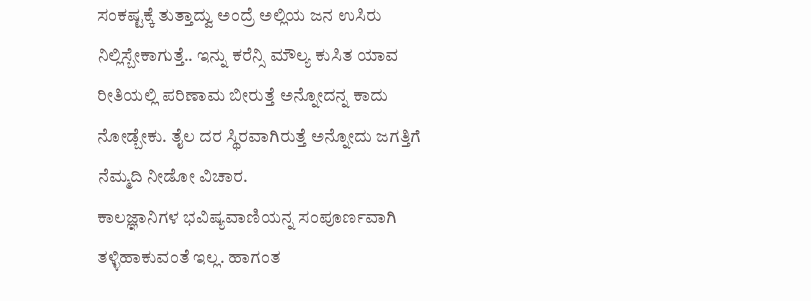ಸಂಕಷ್ಟಕ್ಕೆ ತುತ್ತಾದ್ವು ಅಂದ್ರೆ ಅಲ್ಲಿಯ ಜನ ಉಸಿರು ನಿಲ್ಲಿಸ್ಬೇಕಾಗುತ್ತೆ.. ಇನ್ನು ಕರೆನ್ಸಿ ಮೌಲ್ಯ ಕುಸಿತ ಯಾವ ರೀತಿಯಲ್ಲಿ ಪರಿಣಾಮ ಬೀರುತ್ತೆ ಅನ್ನೋದನ್ನ ಕಾದು ನೋಡ್ಬೇಕು. ತೈಲ ದರ ಸ್ಥಿರವಾಗಿರುತ್ತೆ ಅನ್ನೋದು ಜಗತ್ತಿಗೆ ನೆಮ್ಮದಿ ನೀಡೋ ವಿಚಾರ.
ಕಾಲಜ್ಞಾನಿಗಳ ಭವಿಷ್ಯವಾಣಿಯನ್ನ ಸಂಪೂರ್ಣವಾಗಿ ತಳ್ಳಿಹಾಕುವಂತೆ ಇಲ್ಲ. ಹಾಗಂತ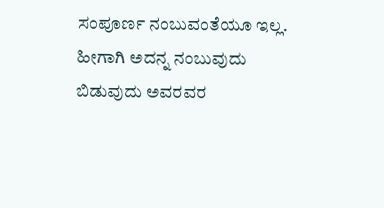ಸಂಪೂರ್ಣ ನಂಬುವಂತೆಯೂ ಇಲ್ಲ. ಹೀಗಾಗಿ ಅದನ್ನ ನಂಬುವುದು ಬಿಡುವುದು ಅವರವರ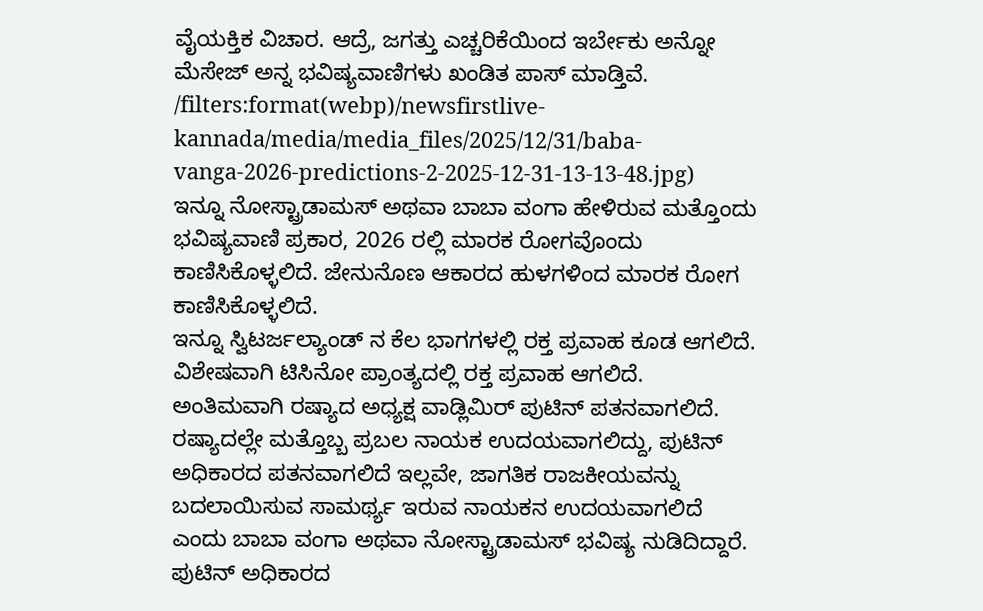ವೈಯಕ್ತಿಕ ವಿಚಾರ. ಆದ್ರೆ, ಜಗತ್ತು ಎಚ್ಚರಿಕೆಯಿಂದ ಇರ್ಬೇಕು ಅನ್ನೋ ಮೆಸೇಜ್ ಅನ್ನ ಭವಿಷ್ಯವಾಣಿಗಳು ಖಂಡಿತ ಪಾಸ್ ಮಾಡ್ತಿವೆ.
/filters:format(webp)/newsfirstlive-kannada/media/media_files/2025/12/31/baba-vanga-2026-predictions-2-2025-12-31-13-13-48.jpg)
ಇನ್ನೂ ನೋಸ್ಟ್ರಾಡಾಮಸ್ ಅಥವಾ ಬಾಬಾ ವಂಗಾ ಹೇಳಿರುವ ಮತ್ತೊಂದು ಭವಿಷ್ಯವಾಣಿ ಪ್ರಕಾರ, 2026 ರಲ್ಲಿ ಮಾರಕ ರೋಗವೊಂದು ಕಾಣಿಸಿಕೊಳ್ಳಲಿದೆ. ಜೇನುನೊಣ ಆಕಾರದ ಹುಳಗಳಿಂದ ಮಾರಕ ರೋಗ ಕಾಣಿಸಿಕೊಳ್ಳಲಿದೆ.
ಇನ್ನೂ ಸ್ವಿಟರ್ಜಲ್ಯಾಂಡ್ ನ ಕೆಲ ಭಾಗಗಳಲ್ಲಿ ರಕ್ತ ಪ್ರವಾಹ ಕೂಡ ಆಗಲಿದೆ. ವಿಶೇಷವಾಗಿ ಟಿಸಿನೋ ಪ್ರಾಂತ್ಯದಲ್ಲಿ ರಕ್ತ ಪ್ರವಾಹ ಆಗಲಿದೆ.
ಅಂತಿಮವಾಗಿ ರಷ್ಯಾದ ಅಧ್ಯಕ್ಷ ವಾಡ್ಲಿಮಿರ್ ಪುಟಿನ್ ಪತನವಾಗಲಿದೆ. ರಷ್ಯಾದಲ್ಲೇ ಮತ್ತೊಬ್ಬ ಪ್ರಬಲ ನಾಯಕ ಉದಯವಾಗಲಿದ್ದು, ಪುಟಿನ್ ಅಧಿಕಾರದ ಪತನವಾಗಲಿದೆ ಇಲ್ಲವೇ, ಜಾಗತಿಕ ರಾಜಕೀಯವನ್ನು ಬದಲಾಯಿಸುವ ಸಾಮರ್ಥ್ಯ ಇರುವ ನಾಯಕನ ಉದಯವಾಗಲಿದೆ ಎಂದು ಬಾಬಾ ವಂಗಾ ಅಥವಾ ನೋಸ್ಟ್ರಾಡಾಮಸ್ ಭವಿಷ್ಯ ನುಡಿದಿದ್ದಾರೆ. ಪುಟಿನ್ ಅಧಿಕಾರದ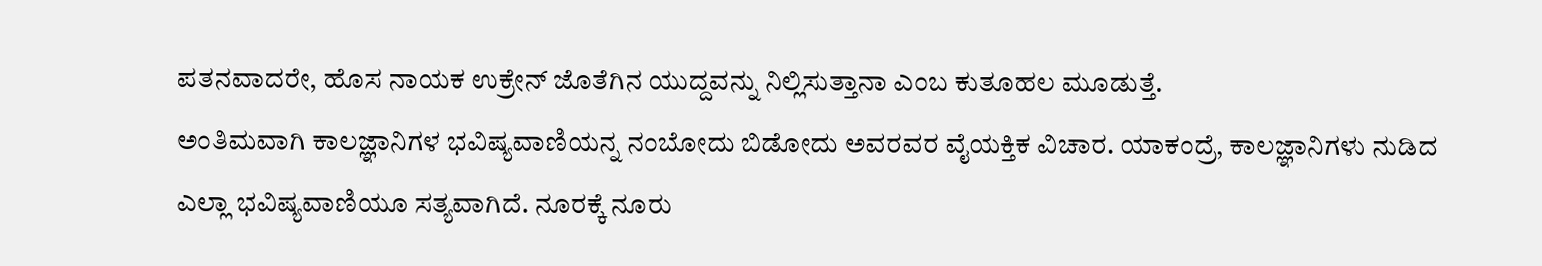ಪತನವಾದರೇ, ಹೊಸ ನಾಯಕ ಉಕ್ರೇನ್ ಜೊತೆಗಿನ ಯುದ್ದವನ್ನು ನಿಲ್ಲಿಸುತ್ತಾನಾ ಎಂಬ ಕುತೂಹಲ ಮೂಡುತ್ತೆ.
ಅಂತಿಮವಾಗಿ ಕಾಲಜ್ಞಾನಿಗಳ ಭವಿಷ್ಯವಾಣಿಯನ್ನ ನಂಬೋದು ಬಿಡೋದು ಅವರವರ ವೈಯಕ್ತಿಕ ವಿಚಾರ. ಯಾಕಂದ್ರೆ, ಕಾಲಜ್ಞಾನಿಗಳು ನುಡಿದ ಎಲ್ಲಾ ಭವಿಷ್ಯವಾಣಿಯೂ ಸತ್ಯವಾಗಿದೆ. ನೂರಕ್ಕೆ ನೂರು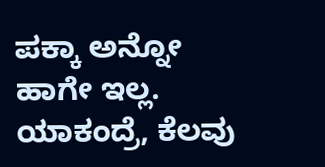ಪಕ್ಕಾ ಅನ್ನೋ ಹಾಗೇ ಇಲ್ಲ. ಯಾಕಂದ್ರೆ, ಕೆಲವು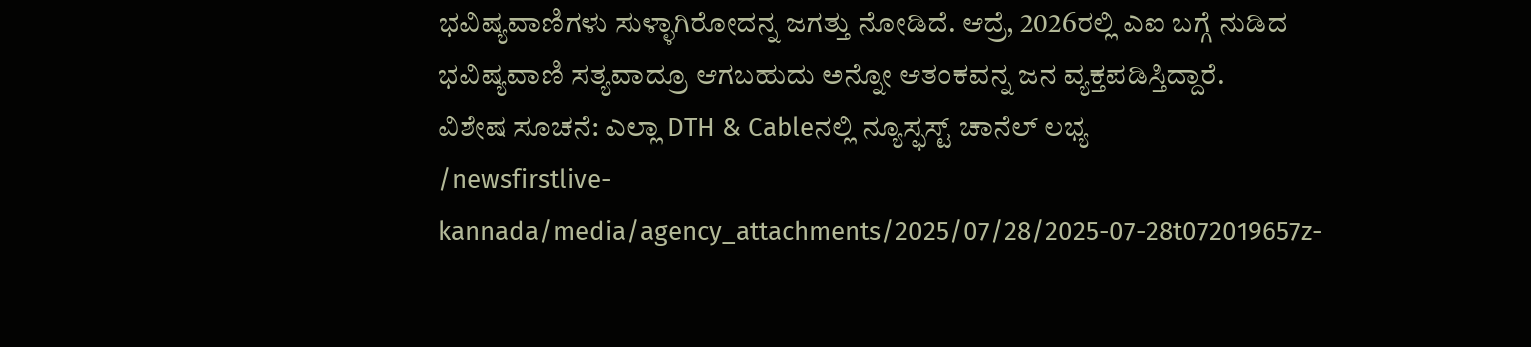ಭವಿಷ್ಯವಾಣಿಗಳು ಸುಳ್ಳಾಗಿರೋದನ್ನ ಜಗತ್ತು ನೋಡಿದೆ. ಆದ್ರೆ, 2026ರಲ್ಲಿ ಎಐ ಬಗ್ಗೆ ನುಡಿದ ಭವಿಷ್ಯವಾಣಿ ಸತ್ಯವಾದ್ರೂ ಆಗಬಹುದು ಅನ್ನೋ ಆತಂಕವನ್ನ ಜನ ವ್ಯಕ್ತಪಡಿಸ್ತಿದ್ದಾರೆ.
ವಿಶೇಷ ಸೂಚನೆ: ಎಲ್ಲಾ DTH & Cableನಲ್ಲಿ ನ್ಯೂಸ್ಫಸ್ಟ್ ಚಾನೆಲ್ ಲಭ್ಯ
/newsfirstlive-kannada/media/agency_attachments/2025/07/28/2025-07-28t072019657z-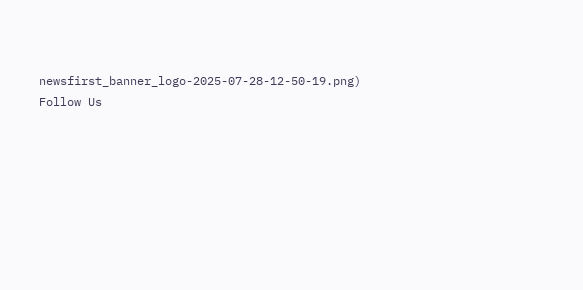newsfirst_banner_logo-2025-07-28-12-50-19.png)
Follow Us